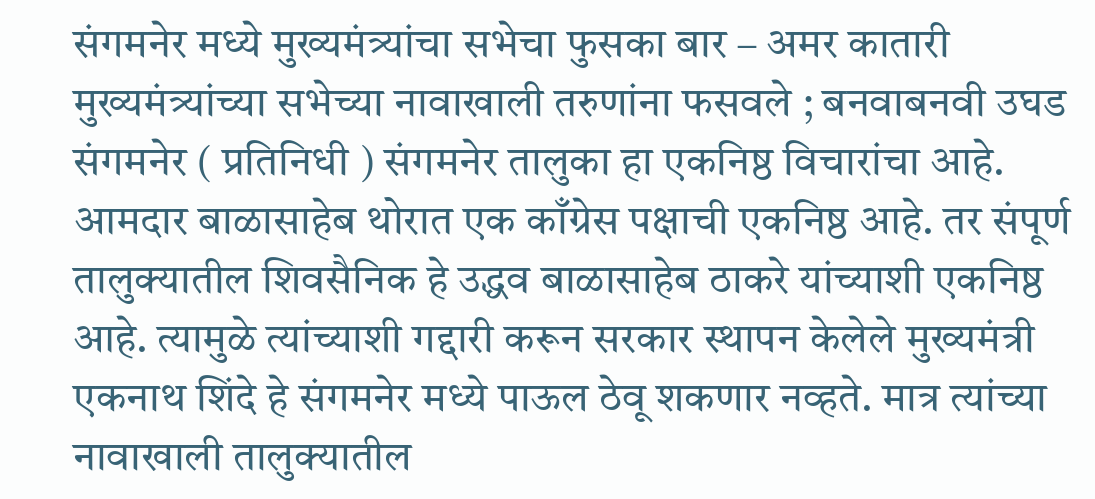संगमनेर मध्ये मुख्यमंत्र्यांचा सभेचा फुसका बार – अमर कातारी
मुख्यमंत्र्यांच्या सभेच्या नावाखाली तरुणांना फसवले ; बनवाबनवी उघड
संगमनेर ( प्रतिनिधी ) संगमनेर तालुका हा एकनिष्ठ विचारांचा आहे. आमदार बाळासाहेब थोरात एक काँग्रेस पक्षाची एकनिष्ठ आहे. तर संपूर्ण तालुक्यातील शिवसैनिक हे उद्धव बाळासाहेब ठाकरे यांच्याशी एकनिष्ठ आहे. त्यामुळे त्यांच्याशी गद्दारी करून सरकार स्थापन केलेले मुख्यमंत्री एकनाथ शिंदे हे संगमनेर मध्ये पाऊल ठेवू शकणार नव्हते. मात्र त्यांच्या नावाखाली तालुक्यातील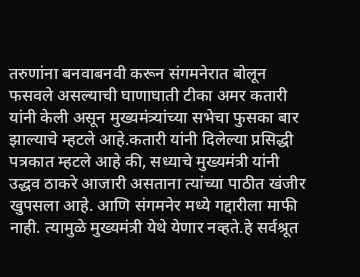तरुणांना बनवाबनवी करून संगमनेरात बोलून फसवले असल्याची घाणाघाती टीका अमर कतारी यांनी केली असून मुख्यमंत्र्यांच्या सभेचा फुसका बार झाल्याचे म्हटले आहे.कतारी यांनी दिलेल्या प्रसिद्धी पत्रकात म्हटले आहे की, सध्याचे मुख्यमंत्री यांनी उद्धव ठाकरे आजारी असताना त्यांच्या पाठीत खंजीर खुपसला आहे. आणि संगमनेर मध्ये गद्दारीला माफी नाही. त्यामुळे मुख्यमंत्री येथे येणार नव्हते.हे सर्वश्रूत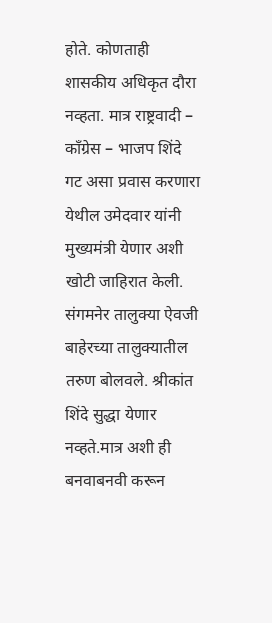होते. कोणताही शासकीय अधिकृत दौरा नव्हता. मात्र राष्ट्रवादी – काँग्रेस – भाजप शिंदे गट असा प्रवास करणारा येथील उमेदवार यांनी मुख्यमंत्री येणार अशी खोटी जाहिरात केली. संगमनेर तालुक्या ऐवजी बाहेरच्या तालुक्यातील तरुण बोलवले. श्रीकांत शिंदे सुद्धा येणार नव्हते.मात्र अशी ही बनवाबनवी करून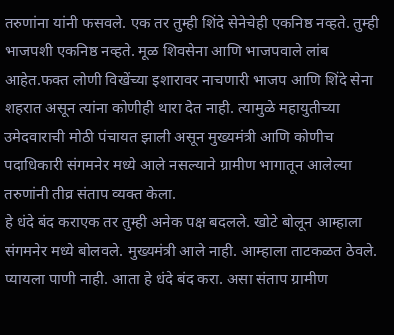तरुणांना यांनी फसवले. एक तर तुम्ही शिंदे सेनेचेही एकनिष्ठ नव्हते. तुम्ही भाजपशी एकनिष्ठ नव्हते. मूळ शिवसेना आणि भाजपवाले लांब आहेत.फक्त लोणी विखेंच्या इशारावर नाचणारी भाजप आणि शिंदे सेना शहरात असून त्यांना कोणीही थारा देत नाही. त्यामुळे महायुतीच्या उमेदवाराची मोठी पंचायत झाली असून मुख्यमंत्री आणि कोणीच पदाधिकारी संगमनेर मध्ये आले नसल्याने ग्रामीण भागातून आलेल्या तरुणांनी तीव्र संताप व्यक्त केला.
हे धंदे बंद कराएक तर तुम्ही अनेक पक्ष बदलले. खोटे बोलून आम्हाला संगमनेर मध्ये बोलवले. मुख्यमंत्री आले नाही. आम्हाला ताटकळत ठेवले. प्यायला पाणी नाही. आता हे धंदे बंद करा. असा संताप ग्रामीण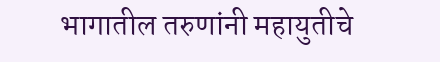भागातील तरुणांनी महायुतीचे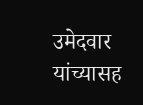उमेदवार यांच्यासह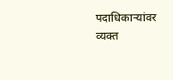पदाधिकाऱ्यांवर व्यक्त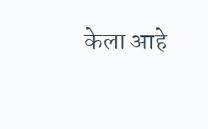केला आहे